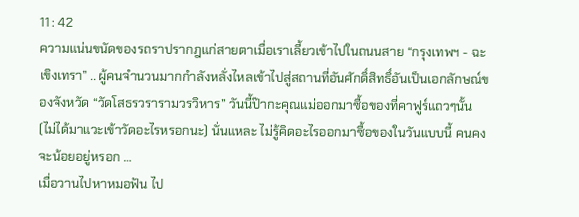11 : 42
ความแน่นขนัดของรถราปรากฎแก่สายตาเมื่อเราเลี้ยวเข้าไปในถนนสาย “กรุงเทพฯ - ฉะเขิงเทรา” .. ผู้คนจำนวนมากกำลังหลั่งไหลเข้าไปสู่สถานที่อันศักดิ์สิทธิ์อันเป็นเอกลักษณ์ของจังหวัด “วัดโสธรวรารามวรวิหาร” วันนี้ป๊ากะคุณแม่ออกมาซื้อของที่คาฟูร์แถวๆนั้น (ไม่ได้มาแวะเข้าวัดอะไรหรอกนะ) นั่นแหละ ไม่รู้คิดอะไรออกมาซื้อของในวันแบบนี้ คนคงจะน้อยอยู่หรอก …
เมื่อวานไปหาหมอฟัน ไป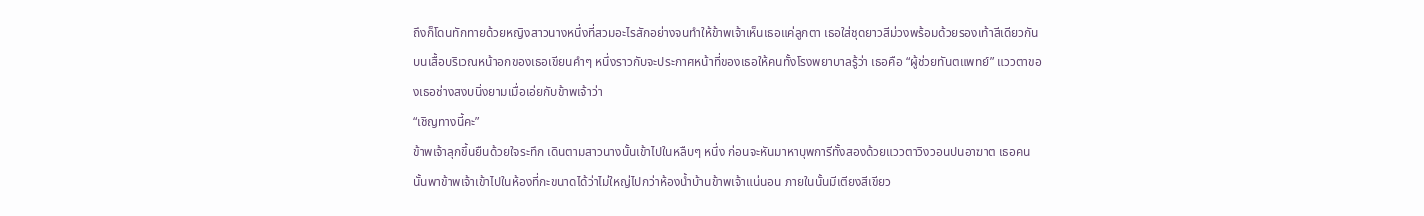ถึงก็โดนทักทายด้วยหญิงสาวนางหนึ่งที่สวมอะไรสักอย่างจนทำให้ข้าพเจ้าเห็นเธอแค่ลูกตา เธอใส่ชุดยาวสีม่วงพร้อมด้วยรองเท้าสีเดียวกัน บนเสื้อบริเวณหน้าอกของเธอเขียนคำๆ หนึ่งราวกับจะประกาศหน้าที่ของเธอให้คนทั้งโรงพยาบาลรู้ว่า เธอคือ “ผู้ช่วยทันตแพทย์” แววตาของเธอช่างสงบนิ่งยามเมื่อเอ่ยกับข้าพเจ้าว่า
“เชิญทางนี้คะ”
ข้าพเจ้าลุกขึ้นยืนด้วยใจระทึก เดินตามสาวนางนั้นเข้าไปในหลืบๆ หนึ่ง ก่อนจะหันมาหาบุพการีทั้งสองด้วยแววตาวิงวอนปนอาฆาต เธอคนนั้นพาข้าพเจ้าเข้าไปในห้องที่กะขนาดได้ว่าไม่ใหญ่ไปกว่าห้องน้ำบ้านข้าพเจ้าแน่นอน ภายในนั้นมีเตียงสีเขียว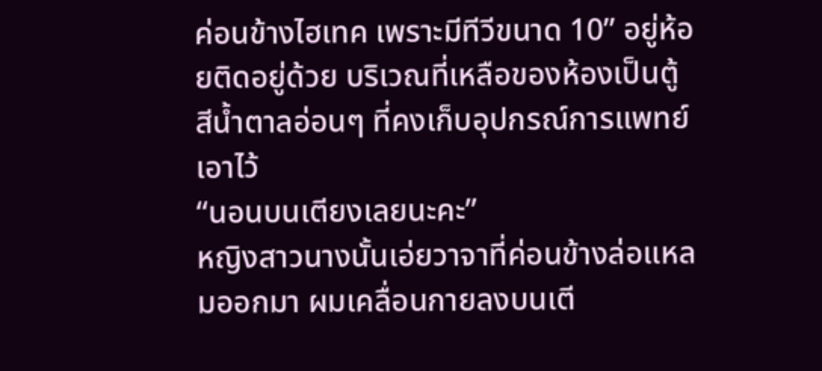ค่อนข้างไฮเทค เพราะมีทีวีขนาด 10” อยู่ห้อยติดอยู่ด้วย บริเวณที่เหลือของห้องเป็นตู้สีน้ำตาลอ่อนๆ ที่คงเก็บอุปกรณ์การแพทย์เอาไว้
“นอนบนเตียงเลยนะคะ”
หญิงสาวนางนั้นเอ่ยวาจาที่ค่อนข้างล่อแหลมออกมา ผมเคลื่อนกายลงบนเตี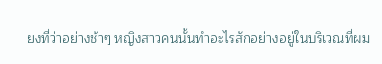ยงที่ว่าอย่างช้าๆ หญิงสาวคนนั้นทำอะไรสักอย่างอยู่ในบริเวณที่ผม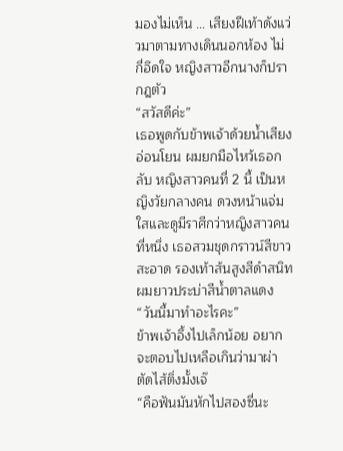มองไม่เห็น … เสียงฝีเท้าดังแว่วมาตามทางเดินนอกห้อง ไม่กี่อึดใจ หญิงสาวอีกนางก็ปรากฎตัว
“สวัสดีค่ะ”
เธอพูดกับข้าพเจ้าด้วยน้ำเสียงอ่อนโยน ผมยกมือไหว้เธอกลับ หญิงสาวคนที่ 2 นี้ เป็นหญิงวัยกลางคน ดวงหน้าแจ่มใสและดูมีราศีกว่าหญิงสาวคนที่หนึ่ง เธอสวมชุดกราวน์สีขาวสะอาด รองเท้าส้นสูงสีดำสนิท ผมยาวประบ่าสีน้ำตาลแดง
“วันนี้มาทำอะไรคะ”
ข้าพเจ้าอึ้งไปเล็กน้อย อยากจะตอบไปเหลือเกินว่ามาผ่าตัดไส้ติ่งมั้งเจ๊
“คือฟันมันหักไปสองซี่นะ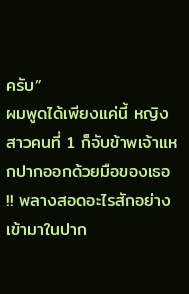ครับ”
ผมพูดได้เพียงแค่นี้ หญิงสาวคนที่ 1 ก็จับข้าพเจ้าแหกปากออกด้วยมือของเธอ !! พลางสอดอะไรสักอย่างเข้ามาในปาก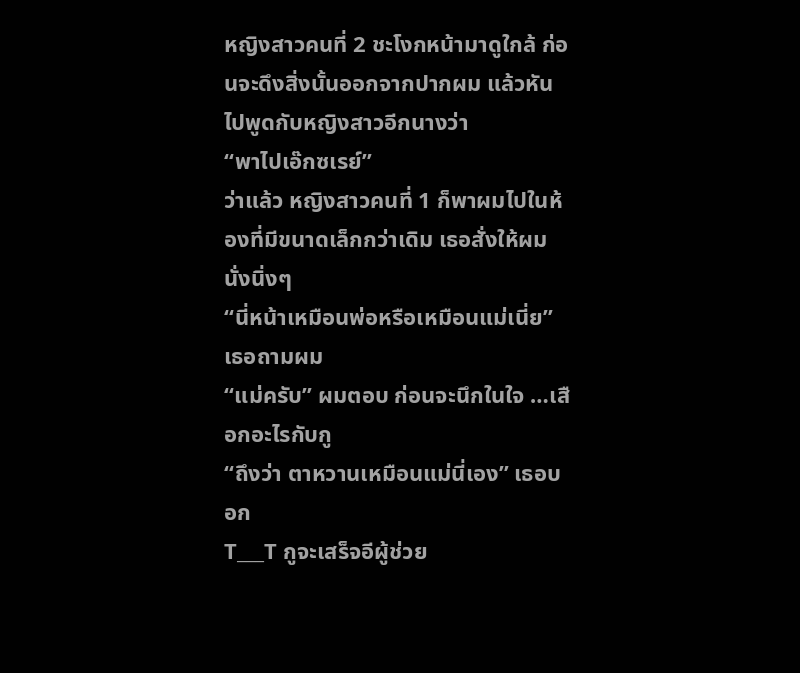หญิงสาวคนที่ 2 ชะโงกหน้ามาดูใกล้ ก่อนจะดึงสิ่งนั้นออกจากปากผม แล้วหันไปพูดกับหญิงสาวอีกนางว่า
“พาไปเอ๊กซเรย์”
ว่าแล้ว หญิงสาวคนที่ 1 ก็พาผมไปในห้องที่มีขนาดเล็กกว่าเดิม เธอสั่งให้ผมนั่งนิ่งๆ
“นี่หน้าเหมือนพ่อหรือเหมือนแม่เนี่ย” เธอถามผม
“แม่ครับ” ผมตอบ ก่อนจะนึกในใจ …เสือกอะไรกับกู
“ถึงว่า ตาหวานเหมือนแม่นี่เอง” เธอบอก
T___T กูจะเสร็จอีผู้ช่วย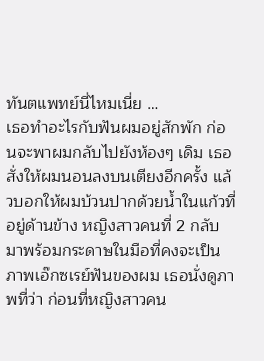ทันตแพทย์นี่ไหมเนี่ย …
เธอทำอะไรกับฟันผมอยู่สักพัก ก่อนจะพาผมกลับไปยังห้องๆ เดิม เธอสั่งให้ผมนอนลงบนเตียงอีกครั้ง แล้วบอกให้ผมบ้วนปากด้วยน้ำในแก้วที่อยู่ด้านข้าง หญิงสาวคนที่ 2 กลับมาพร้อมกระดาษในมือที่คงจะเป็น ภาพเอ๊กซเรย์ฟันของผม เธอนั่งดูภาพที่ว่า ก่อนที่หญิงสาวคน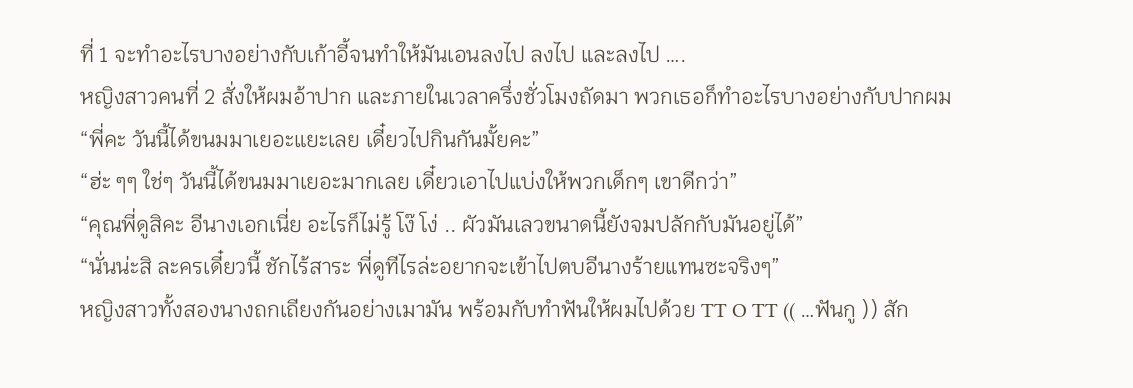ที่ 1 จะทำอะไรบางอย่างกับเก้าอี้จนทำให้มันเอนลงไป ลงไป และลงไป ….
หญิงสาวคนที่ 2 สั่งให้ผมอ้าปาก และภายในเวลาครึ่งชั่วโมงถัดมา พวกเธอก็ทำอะไรบางอย่างกับปากผม
“พี่คะ วันนี้ได้ขนมมาเยอะแยะเลย เดี๋ยวไปกินกันมั้ยคะ”
“ฮ่ะ ๆๆ ใช่ๆ วันนี้ได้ขนมมาเยอะมากเลย เดี๋ยวเอาไปแบ่งให้พวกเด็กๆ เขาดีกว่า”
“คุณพี่ดูสิคะ อีนางเอกเนี่ย อะไรก็ไม่รู้ โง๊ โง่ .. ผัวมันเลวขนาดนี้ยังจมปลักกับมันอยู่ได้”
“นั่นน่ะสิ ละครเดี๋ยวนี้ ชักไร้สาระ พี่ดูทีไรล่ะอยากจะเข้าไปตบอีนางร้ายแทนซะจริงๆ”
หญิงสาวทั้งสองนางถกเถียงกันอย่างเมามัน พร้อมกับทำฟันให้ผมไปด้วย TT O TT (( …ฟันกู )) สัก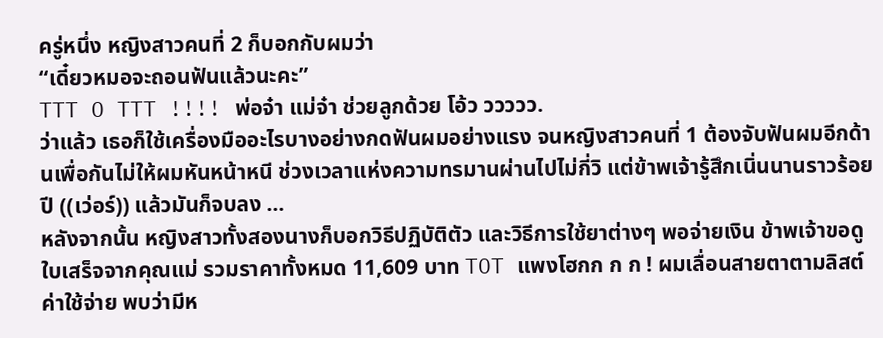ครู่หนึ่ง หญิงสาวคนที่ 2 ก็บอกกับผมว่า
“เดี๋ยวหมอจะถอนฟันแล้วนะคะ”
TTT O TTT !!!! พ่อจ๋า แม่จ๋า ช่วยลูกด้วย โอ้ว ววววว.
ว่าแล้ว เธอก็ใช้เครื่องมืออะไรบางอย่างกดฟันผมอย่างแรง จนหญิงสาวคนที่ 1 ต้องจับฟันผมอีกด้านเพื่อกันไม่ให้ผมหันหน้าหนี ช่วงเวลาแห่งความทรมานผ่านไปไม่กี่วิ แต่ข้าพเจ้ารู้สึกเนิ่นนานราวร้อยปี ((เว่อร์)) แล้วมันก็จบลง …
หลังจากนั้น หญิงสาวทั้งสองนางก็บอกวิธีปฏิบัติตัว และวิธีการใช้ยาต่างๆ พอจ่ายเงิน ข้าพเจ้าขอดูใบเสร็จจากคุณแม่ รวมราคาทั้งหมด 11,609 บาท TOT แพงโฮกก ก ก ! ผมเลื่อนสายตาตามลิสต์ค่าใช้จ่าย พบว่ามีห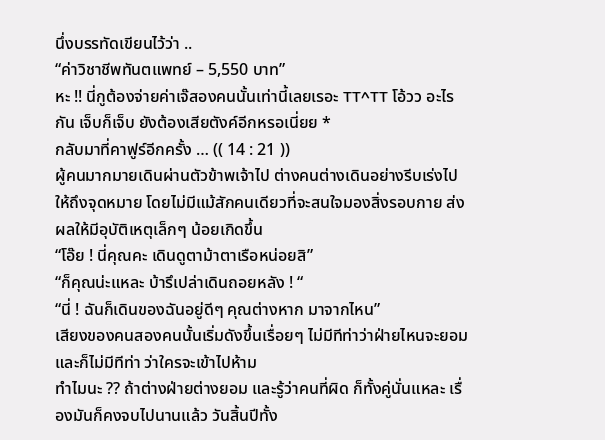นึ่งบรรทัดเขียนไว้ว่า ..
“ค่าวิชาชีพทันตแพทย์ – 5,550 บาท”
หะ !! นี่กูต้องจ่ายค่าเจ๊สองคนนั้นเท่านี้เลยเรอะ TT^TT โอ้วว อะไรกัน เจ็บก็เจ็บ ยังต้องเสียตังค์อีกหรอเนี่ยย *
กลับมาที่คาฟูร์อีกครั้ง … (( 14 : 21 ))
ผู้คนมากมายเดินผ่านตัวข้าพเจ้าไป ต่างคนต่างเดินอย่างรีบเร่งไปให้ถึงจุดหมาย โดยไม่มีแม้สักคนเดียวที่จะสนใจมองสิ่งรอบกาย ส่งผลให้มีอุบัติเหตุเล็กๆ น้อยเกิดขึ้น
“โอ๊ย ! นี่คุณคะ เดินดูตาม้าตาเรือหน่อยสิ”
“ก็คุณน่ะแหละ บ้ารึเปล่าเดินถอยหลัง ! “
“นี่ ! ฉันก็เดินของฉันอยู่ดีๆ คุณต่างหาก มาจากไหน”
เสียงของคนสองคนนั้นเริ่มดังขึ้นเรื่อยๆ ไม่มีทีท่าว่าฝ่ายไหนจะยอม และก็ไม่มีทีท่า ว่าใครจะเข้าไปห้าม
ทำไมนะ ?? ถ้าต่างฝ่ายต่างยอม และรู้ว่าคนที่ผิด ก็ทั้งคู่นั่นแหละ เรื่องมันก็คงจบไปนานแล้ว วันสิ้นปีทั้ง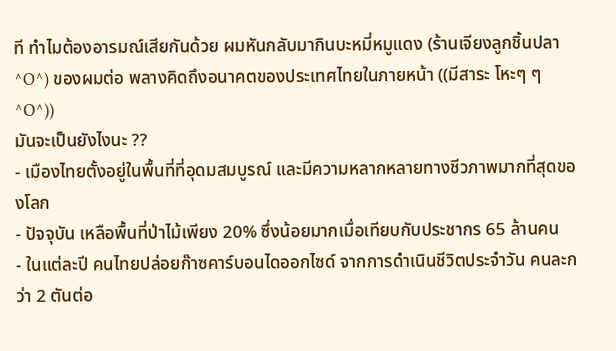ที ทำไมต้องอารมณ์เสียกันด้วย ผมหันกลับมากินบะหมี่หมูแดง (ร้านเจียงลูกชิ้นปลา ^O^) ของผมต่อ พลางคิดถึงอนาคตของประเทศไทยในภายหน้า ((มีสาระ โหะๆ ๆ ^O^))
มันจะเป็นยังไงนะ ??
- เมืองไทยตั้งอยู่ในพื้นที่ที่อุดมสมบูรณ์ และมีความหลากหลายทางชีวภาพมากที่สุดของโลก
- ปัจจุบัน เหลือพื้นที่ป่าไม้เพียง 20% ซึ่งน้อยมากเมื่อเทียบกับประชากร 65 ล้านคน
- ในแต่ละปี คนไทยปล่อยก๊าซคาร์บอนไดออกไซด์ จากการดำเนินชีวิตประจำวัน คนละกว่า 2 ตันต่อ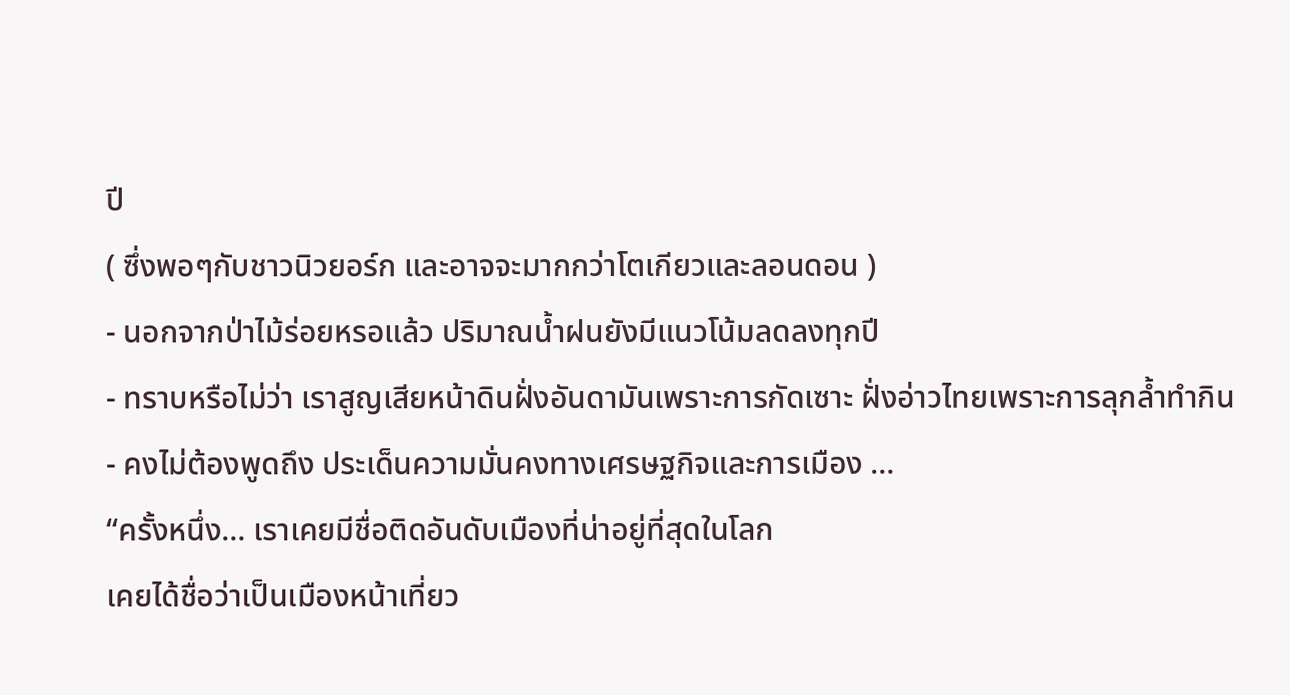ปี
( ซึ่งพอๆกับชาวนิวยอร์ก และอาจจะมากกว่าโตเกียวและลอนดอน )
- นอกจากป่าไม้ร่อยหรอแล้ว ปริมาณน้ำฝนยังมีแนวโน้มลดลงทุกปี
- ทราบหรือไม่ว่า เราสูญเสียหน้าดินฝั่งอันดามันเพราะการกัดเซาะ ฝั่งอ่าวไทยเพราะการลุกล้ำทำกิน
- คงไม่ต้องพูดถึง ประเด็นความมั่นคงทางเศรษฐกิจและการเมือง …
“ครั้งหนึ่ง… เราเคยมีชื่อติดอันดับเมืองที่น่าอยู่ที่สุดในโลก
เคยได้ชื่อว่าเป็นเมืองหน้าเที่ยว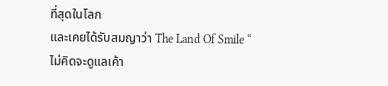ที่สุดในโลก
และเคยได้รับสมญาว่า The Land Of Smile “
ไม่คิดจะดูแลเค้า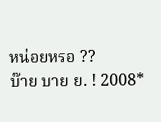หน่อยหรอ ??
บ๊าย บาย ย. ! 2008*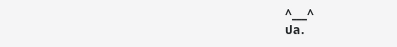^___^
ปล.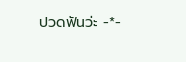ปวดฟันว่ะ -*-